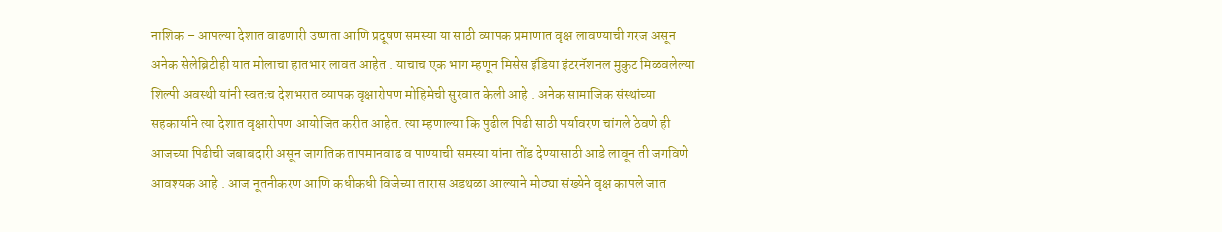नाशिक – आपल्या देशात वाढणारी उष्णता आणि प्रदूषण समस्या या साठी व्यापक प्रमाणात वृक्ष लावण्याची गरज असून अनेक सेलेब्रिटीही यात मोलाचा हातभार लावत आहेत . याचाच एक भाग म्हणून मिसेस इंडिया इंटरनॅशनल मुकुट मिळवलेल्या शिल्पी अवस्थी यांनी स्वतःच देशभरात व्यापक वृक्षारोपण मोहिमेची सुरवात केली आहे . अनेक सामाजिक संस्थांच्या सहकार्याने त्या देशात वृक्षारोपण आयोजित करीत आहेत. त्या म्हणाल्या कि पुढील पिढी साठी पर्यावरण चांगले ठेवणे ही आजच्या पिढीची जबाबदारी असून जागतिक तापमानवाढ व पाण्याची समस्या यांना तोंड देण्यासाठी आडे लावून ती जगविणे आवश्यक आहे . आज नूतनीकरण आणि कधीकधी विजेच्या तारास अडथळा आल्याने मोठ्या संख्येने वृक्ष कापले जात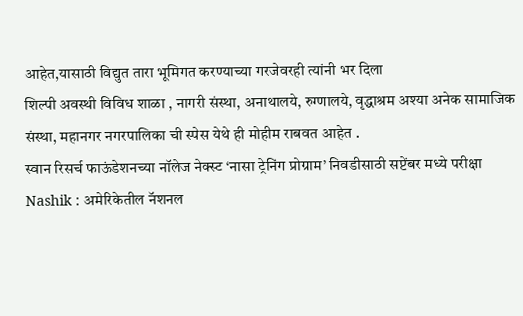आहेत,यासाठी विद्युत तारा भूमिगत करण्याच्या गरजेवरही त्यांनी भर दिला
शिल्पी अवस्थी विविध शाळा , नागरी संस्था, अनाथालये, रुग्णालये, वृद्धाश्रम अश्या अनेक सामाजिक संस्था, महानगर नगरपालिका ची स्पेस येथे ही मोहीम राबवत आहेत .
स्वान रिसर्च फाऊंडेशनच्या नॉलेज नेक्स्ट ‘नासा ट्रेनिंग प्रोग्राम’ निवडीसाठी सप्टेंबर मध्ये परीक्षा
Nashik : अमेरिकेतील नॅशनल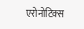एरोनोटिक्स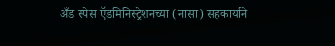अँड स्पेस ऍडमिनिस्ट्रेशनच्या (नासा) सहकार्याने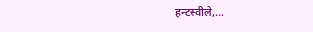हन्टस्वीले,...